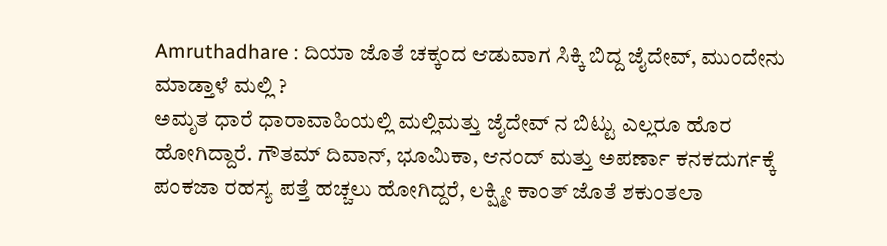Amruthadhare : ದಿಯಾ ಜೊತೆ ಚಕ್ಕಂದ ಆಡುವಾಗ ಸಿಕ್ಕಿ ಬಿದ್ದ ಜೈದೇವ್, ಮುಂದೇನು ಮಾಡ್ತಾಳೆ ಮಲ್ಲಿ ?
ಅಮೃತ ಧಾರೆ ಧಾರಾವಾಹಿಯಲ್ಲಿ ಮಲ್ಲಿಮತ್ತು ಜೈದೇವ್ ನ ಬಿಟ್ಟು ಎಲ್ಲರೂ ಹೊರ ಹೋಗಿದ್ದಾರೆ. ಗೌತಮ್ ದಿವಾನ್, ಭೂಮಿಕಾ, ಆನಂದ್ ಮತ್ತು ಅಪರ್ಣಾ ಕನಕದುರ್ಗಕ್ಕೆ ಪಂಕಜಾ ರಹಸ್ಯ ಪತ್ತೆ ಹಚ್ಚಲು ಹೋಗಿದ್ದರೆ, ಲಕ್ಷ್ಮೀ ಕಾಂತ್ ಜೊತೆ ಶಕುಂತಲಾ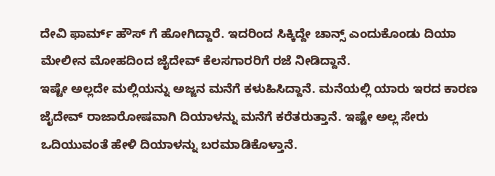ದೇವಿ ಫಾರ್ಮ್ ಹೌಸ್ ಗೆ ಹೋಗಿದ್ದಾರೆ. ಇದರಿಂದ ಸಿಕ್ಕಿದ್ದೇ ಚಾನ್ಸ್ ಎಂದುಕೊಂಡು ದಿಯಾ ಮೇಲೀನ ಮೋಹದಿಂದ ಜೈದೇವ್ ಕೆಲಸಗಾರರಿಗೆ ರಜೆ ನೀಡಿದ್ದಾನೆ.
ಇಷ್ಟೇ ಅಲ್ಲದೇ ಮಲ್ಲಿಯನ್ನು ಅಜ್ಜನ ಮನೆಗೆ ಕಳುಹಿಸಿದ್ದಾನೆ. ಮನೆಯಲ್ಲಿ ಯಾರು ಇರದ ಕಾರಣ ಜೈದೇವ್ ರಾಜಾರೋಷವಾಗಿ ದಿಯಾಳನ್ನು ಮನೆಗೆ ಕರೆತರುತ್ತಾನೆ. ಇಷ್ಟೇ ಅಲ್ಲ ಸೇರು ಒದಿಯುವಂತೆ ಹೇಳಿ ದಿಯಾಳನ್ನು ಬರಮಾಡಿಕೊಳ್ತಾನೆ.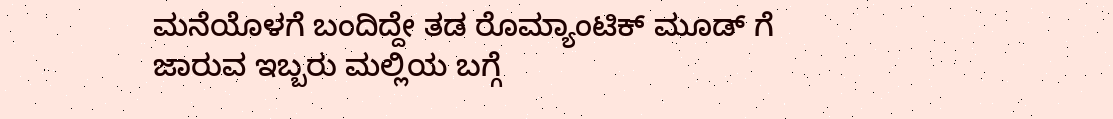ಮನೆಯೊಳಗೆ ಬಂದಿದ್ದೇ ತಡ ರೊಮ್ಯಾಂಟಿಕ್ ಮೂಡ್ ಗೆ ಜಾರುವ ಇಬ್ಬರು ಮಲ್ಲಿಯ ಬಗ್ಗೆ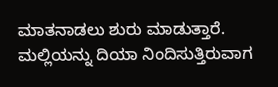ಮಾತನಾಡಲು ಶುರು ಮಾಡುತ್ತಾರೆ. ಮಲ್ಲಿಯನ್ನು ದಿಯಾ ನಿಂದಿಸುತ್ತಿರುವಾಗ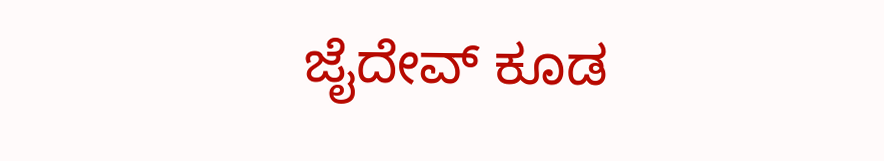ಜೈದೇವ್ ಕೂಡ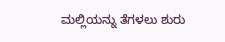ಮಲ್ಲಿಯನ್ನು ತೆಗಳಲು ಶುರು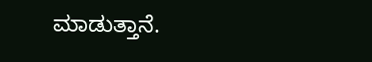ಮಾಡುತ್ತಾನೆ.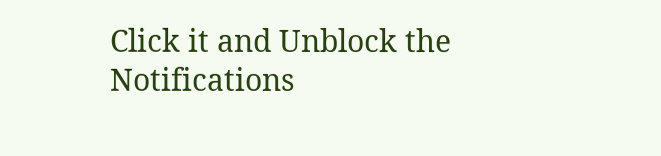Click it and Unblock the Notifications